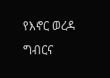የእኖር ወረዳ ግብርና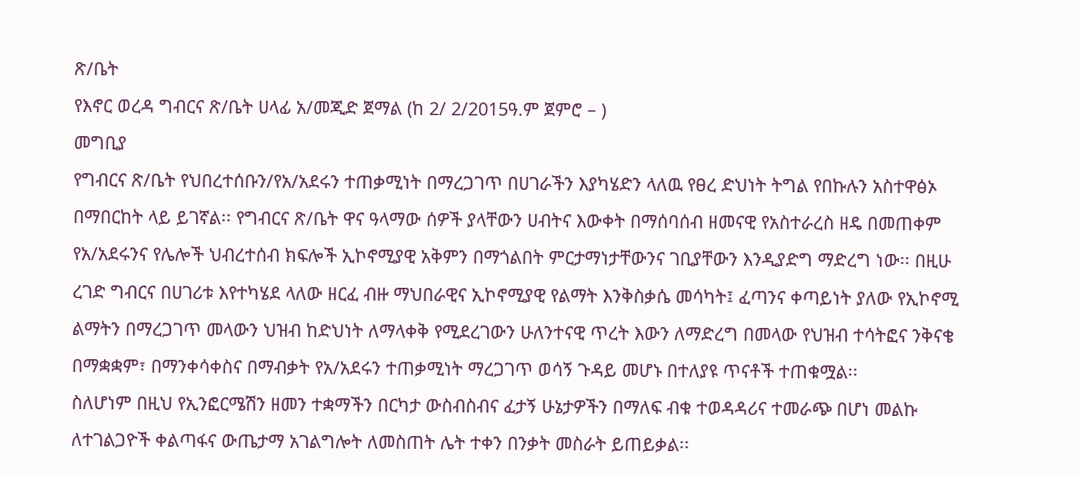ጽ/ቤት
የእኖር ወረዳ ግብርና ጽ/ቤት ሀላፊ አ/መጂድ ጀማል (ከ 2/ 2/2015ዓ.ም ጀምሮ – )
መግቢያ
የግብርና ጽ/ቤት የህበረተሰቡን/የአ/አደሩን ተጠቃሚነት በማረጋገጥ በሀገራችን እያካሄድን ላለዉ የፀረ ድህነት ትግል የበኩሉን አስተዋፅኦ በማበርከት ላይ ይገኛል፡፡ የግብርና ጽ/ቤት ዋና ዓላማው ሰዎች ያላቸውን ሀብትና እውቀት በማሰባሰብ ዘመናዊ የአስተራረስ ዘዴ በመጠቀም የአ/አደሩንና የሌሎች ህብረተሰብ ክፍሎች ኢኮኖሚያዊ አቅምን በማጎልበት ምርታማነታቸውንና ገቢያቸውን እንዲያድግ ማድረግ ነው፡፡ በዚሁ ረገድ ግብርና በሀገሪቱ እየተካሄደ ላለው ዘርፈ ብዙ ማህበራዊና ኢኮኖሚያዊ የልማት እንቅስቃሴ መሳካት፤ ፈጣንና ቀጣይነት ያለው የኢኮኖሚ ልማትን በማረጋገጥ መላውን ህዝብ ከድህነት ለማላቀቅ የሚደረገውን ሁለንተናዊ ጥረት እውን ለማድረግ በመላው የህዝብ ተሳትፎና ንቅናቄ በማቋቋም፣ በማንቀሳቀስና በማብቃት የአ/አደሩን ተጠቃሚነት ማረጋገጥ ወሳኝ ጉዳይ መሆኑ በተለያዩ ጥናቶች ተጠቁሟል፡፡
ስለሆነም በዚህ የኢንፎርሜሽን ዘመን ተቋማችን በርካታ ውስብስብና ፈታኝ ሁኔታዎችን በማለፍ ብቁ ተወዳዳሪና ተመራጭ በሆነ መልኩ ለተገልጋዮች ቀልጣፋና ውጤታማ አገልግሎት ለመስጠት ሌት ተቀን በንቃት መስራት ይጠይቃል፡፡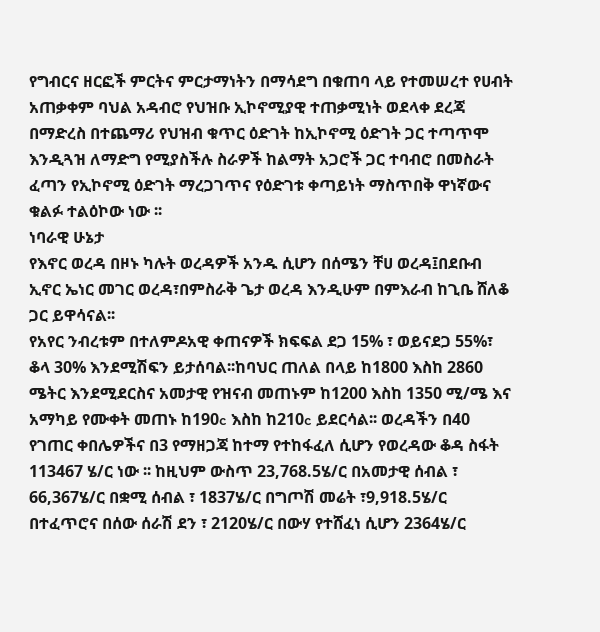የግብርና ዘርፎች ምርትና ምርታማነትን በማሳደግ በቁጠባ ላይ የተመሠረተ የሀብት አጠቃቀም ባህል አዳብሮ የህዝቡ ኢኮኖሚያዊ ተጠቃሚነት ወደላቀ ደረጃ በማድረስ በተጨማሪ የህዝብ ቁጥር ዕድገት ከኢኮኖሚ ዕድገት ጋር ተጣጥሞ እንዲጓዝ ለማድግ የሚያስችሉ ስራዎች ከልማት አጋሮች ጋር ተባብሮ በመስራት ፈጣን የኢኮኖሚ ዕድገት ማረጋገጥና የዕድገቱ ቀጣይነት ማስጥበቅ ዋነኛውና ቁልፉ ተልዕኮው ነው ፡፡
ነባራዊ ሁኔታ
የእኖር ወረዳ በዞኑ ካሉት ወረዳዎች አንዱ ሲሆን በሰሜን ቸሀ ወረዳ፤በደቡብ ኢኖር ኤነር መገር ወረዳ፣በምስራቅ ጌታ ወረዳ እንዲሁም በምእራብ ከጊቤ ሸለቆ ጋር ይዋሳናል፡፡
የአየር ንብረቱም በተለምዶአዊ ቀጠናዎች ክፍፍል ደጋ 15% ፣ ወይናደጋ 55%፣ ቆላ 30% እንደሚሽፍን ይታሰባል፡፡ከባህር ጠለል በላይ ከ1800 እስከ 2860 ሜትር እንደሚደርስና አመታዊ የዝናብ መጠኑም ከ1200 እስከ 1350 ሚ/ሜ እና አማካይ የሙቀት መጠኑ ከ190c እስከ ከ210c ይደርሳል፡፡ ወረዳችን በ40 የገጠር ቀበሌዎችና በ3 የማዘጋጃ ከተማ የተከፋፈለ ሲሆን የወረዳው ቆዳ ስፋት 113467 ሄ/ር ነው ፡፡ ከዚህም ውስጥ 23,768.5ሄ/ር በአመታዊ ሰብል ፣ 66,367ሄ/ር በቋሚ ሰብል ፣ 1837ሄ/ር በግጦሽ መሬት ፣9,918.5ሄ/ር በተፈጥሮና በሰው ሰራሽ ደን ፣ 2120ሄ/ር በውሃ የተሸፈነ ሲሆን 2364ሄ/ር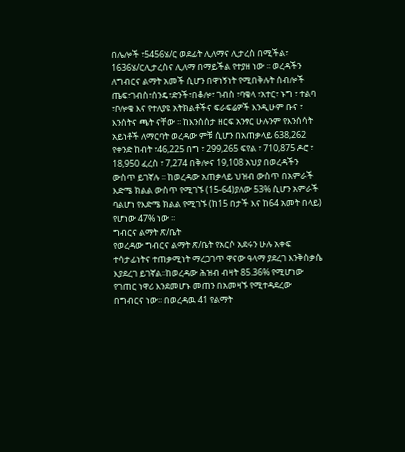በሌሎች ፣5456ሄ/ር ወደፊት ሊለማና ሊታረስ በሚችል፣ 1636ሄ/ርሊታረስና ሊለማ በማይችል የተያዘ ነው ፡፡ ወረዳችን ለግብርና ልማት አመች ሲሆን በዋነኝነት የሚበቅሉት ሰብሎች ጤፍ፣ገብስ፣ሰንዴ፣ድንች፣በቆሎ፣ ገብስ ፣ባቄላ ፣አተር፣ ኑግ ፣ ተልባ ፣ቦሎቄ እና የተለያዩ አትክልቶችና ፍራፍሬዎች እንዲሁም ቡና ፣ እንሰትና ጫት ናቸው ፡፡ ከእንሰሰታ ዘርፍ አንፃር ሁሉንም የእንሰሳት አይነቶች ለማርባት ወረዳው ምቹ ሲሆን በአጠቃላይ 638,262 የቀንድ ከብት ፣46,225 በግ ፣ 299,265 ፍየል ፣ 710,875 ዶሮ ፣ 18,950 ፈረስ ፣ 7,274 በቅሎና 19,108 አህያ በወረዳችን ውስጥ ይገኛሉ ፡፡ ከወረዳው አጠቃላይ ህዝብ ውስጥ በአምራች እድሜ ክልል ውስጥ የሚገኙ (15-64)ያለው 53% ሲሆን አምራች ባልሆነ የእድሜ ክልል የሚገኙ (ከ15 በታች እና ከ64 አመት በላይ) የሆነው 47% ነው ፡፡
ግብርና ልማት ጽ/ቤት
የወረዳው ግብርና ልማት ጽ/ቤት የአርሶ አደሩን ሁሉ አቀፍ ተሳታፊነትና ተጠቃሚነት ማረጋገጥ ዋናው ዓላማ ያደረገ እንቅስቃሴ እያደረገ ይገኛል፡፡ከወረዳው ሕዝብ ብዛት 85.36% የሚሆነው የገጠር ነዋሪ እንደመሆኑ መጠን በአመዛኙ የሚተዳደረው በግብርና ነው፡፡ በወረዳዉ 41 የልማት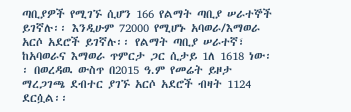ጣቢያዎች የሚገኙ ሲሆን 166 የልማት ጣቢያ ሠራተኞች ይገኛሉ፡፡ እንዲሁም 72000 የሚሆኑ አባወራ/እማወራ አርሶ አደሮች ይገኛሉ፡፡ የልማት ጣቢያ ሠራተኛ፣ ከአባወራና እማወራ ጥምርታ ጋር ሲታይ 1ለ 1618 ነው፡፡ በወረዳዉ ውስጥ በ2015 ዓ.ም የመሬት ይዞታ ማረጋገጫ ደብተር ያገኙ አርሶ አደሮች ብዛት 1124 ደርሷል፡፡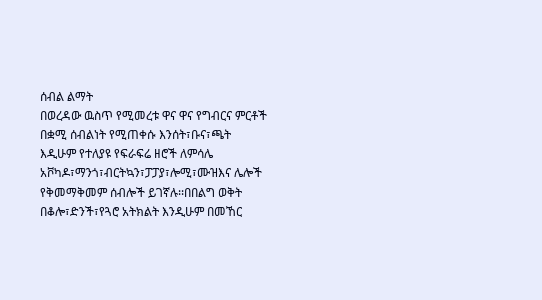ሰብል ልማት
በወረዳው ዉስጥ የሚመረቱ ዋና ዋና የግብርና ምርቶች በቋሚ ሰብልነት የሚጠቀሱ እንሰት፣ቡና፣ጫት እዲሁም የተለያዩ የፍራፍሬ ዘሮች ለምሳሌ አቮካዶ፣ማንጎ፣ብርትኳን፣ፓፓያ፣ሎሚ፣ሙዝእና ሌሎች የቅመማቅመም ሰብሎች ይገኛሉ፡፡በበልግ ወቅት በቆሎ፣ድንች፣የጓሮ አትክልት እንዲሁም በመኸር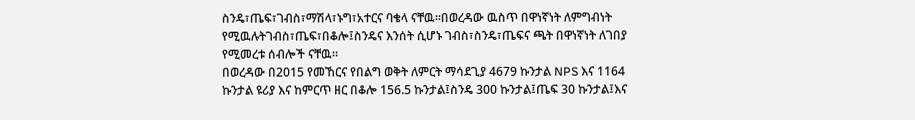ስንዴ፣ጤፍ፣ገብስ፣ማሽላ፣ኑግ፣አተርና ባቄላ ናቸዉ፡፡በወረዳው ዉስጥ በዋነኛነት ለምግብነት የሚዉሉትገብስ፣ጤፍ፣በቆሎ፤ስንዴና እንሰት ሲሆኑ ገብስ፣ስንዴ፣ጤፍና ጫት በዋነኛነት ለገበያ የሚመረቱ ሰብሎች ናቸዉ፡፡
በወረዳው በ2015 የመኸርና የበልግ ወቅት ለምርት ማሳደጊያ 4679 ኩንታል NPS እና 1164 ኩንታል ዩሪያ እና ከምርጥ ዘር በቆሎ 156.5 ኩንታል፤ስንዴ 300 ኩንታል፤ጤፍ 30 ኩንታል፤እና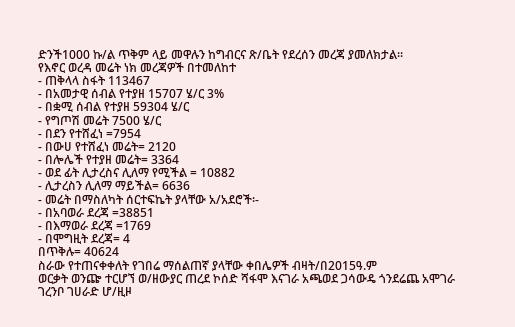ድንች1000 ኩ/ል ጥቅም ላይ መዋሉን ከግብርና ጽ/ቤት የደረሰን መረጃ ያመለክታል፡፡
የእኖር ወረዳ መሬት ነክ መረጃዎች በተመለከተ
- ጠቅላላ ስፋት 113467
- በአመታዊ ሰብል የተያዘ 15707 ሄ/ር 3%
- በቋሚ ሰብል የተያዘ 59304 ሄ/ር
- የግጦሽ መሬት 7500 ሄ/ር
- በደን የተሸፈነ =7954
- በውሀ የተሸፈነ መሬት= 2120
- በሎሌች የተያዘ መሬት= 3364
- ወደ ፊት ሊታረስና ሊለማ የሚችል = 10882
- ሊታረስን ሊለማ ማይችል= 6636
- መሬት በማስለካት ሰርተፍኬት ያላቸው አ/አደሮች፡-
- በአባወራ ደረጃ =38851
- በእማወራ ደረጃ =1769
- በሞግዚት ደረጃ= 4
በጥቅሉ= 40624
ስራው የተጠናቀቀለት የገበሬ ማሰልጠኛ ያላቸው ቀበሌዎች ብዛት/በ2015ዓ.ም
ወርቃት ወንጬ ተርሆኘ ወ/ዘውያር ጠረደ ኮሰድ ሻፋሞ እናገራ አጫወደ ጋሳውዴ ጎንደሬጨ አሞገራ ገረንቦ ገሀራድ ሆ/ዚዞ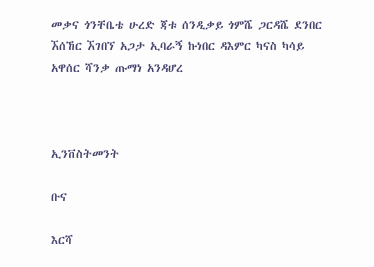መቃና ጎንቸቤቴ ሁረድ ጃቱ ሰንዲቃይ ጎምሼ ጋርዳሼ ደንበር ኧሰኸር ኧገበኘ አጋታ ኢባራኝ ኩነበር ዳእምር ካናስ ካሳይ አዋሰር ሻንቃ ጡማነ አንዳሆረ



ኢንቨስትመንት

ቡና

እርሻ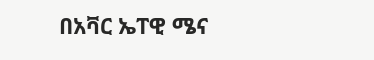በአቫር ኤፐዊ ሜና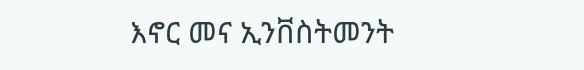እኖር መና ኢንቨስትመንት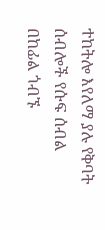ተከትሎ እየለማ ያሉ የቅባት ሰብሎች የሱፍ ሰብል በከፊል ጎብኙ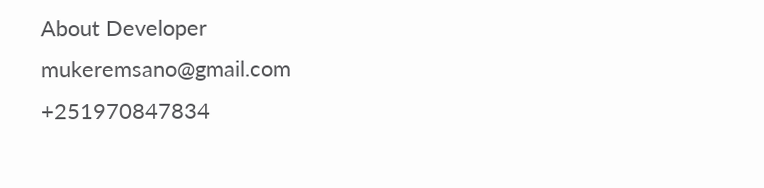About Developer
mukeremsano@gmail.com
+251970847834